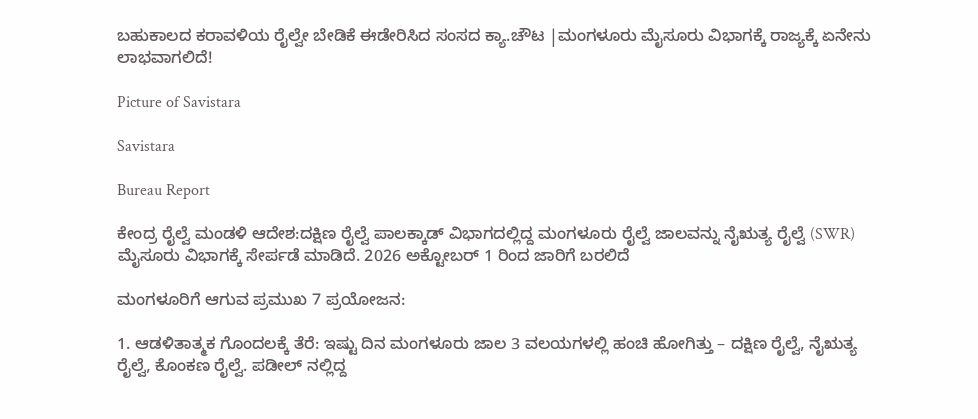ಬಹುಕಾಲದ ಕರಾವಳಿಯ ರೈಲ್ವೇ ಬೇಡಿಕೆ ಈಡೇರಿಸಿದ ಸಂಸದ ಕ್ಯಾ.ಚೌಟ |ಮಂಗಳೂರು ಮೈಸೂರು ವಿಭಾಗಕ್ಕೆ ರಾಜ್ಯಕ್ಕೆ ಏನೇನು ಲಾಭವಾಗಲಿದೆ!

Picture of Savistara

Savistara

Bureau Report

ಕೇಂದ್ರ ರೈಲ್ವೆ ಮಂಡಳಿ ಆದೇಶ:ದಕ್ಷಿಣ ರೈಲ್ವೆ ಪಾಲಕ್ಕಾಡ್ ವಿಭಾಗದಲ್ಲಿದ್ದ ಮಂಗಳೂರು ರೈಲ್ವೆ ಜಾಲವನ್ನು ನೈಋತ್ಯ ರೈಲ್ವೆ (SWR) ಮೈಸೂರು ವಿಭಾಗಕ್ಕೆ ಸೇರ್ಪಡೆ ಮಾಡಿದೆ. 2026 ಅಕ್ಟೋಬರ್ 1 ರಿಂದ ಜಾರಿಗೆ ಬರಲಿದೆ

ಮಂಗಳೂರಿಗೆ ಆಗುವ ಪ್ರಮುಖ 7 ಪ್ರಯೋಜನ:

1. ಆಡಳಿತಾತ್ಮಕ ಗೊಂದಲಕ್ಕೆ ತೆರೆ: ಇಷ್ಟು ದಿನ ಮಂಗಳೂರು ಜಾಲ 3 ವಲಯಗಳಲ್ಲಿ ಹಂಚಿ ಹೋಗಿತ್ತು – ದಕ್ಷಿಣ ರೈಲ್ವೆ, ನೈಋತ್ಯ ರೈಲ್ವೆ, ಕೊಂಕಣ ರೈಲ್ವೆ. ಪಡೀಲ್ ನಲ್ಲಿದ್ದ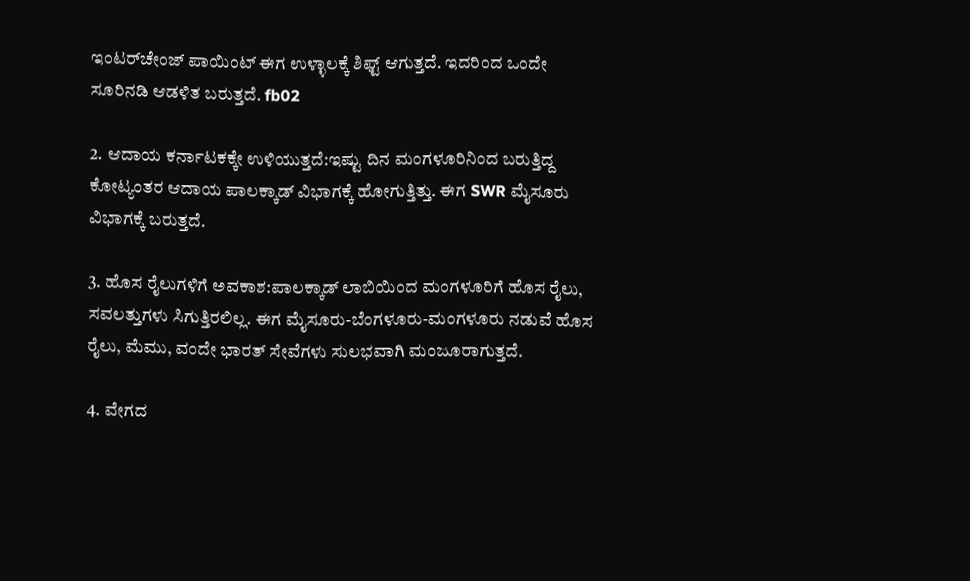ಇಂಟರ್‌ಚೇಂಜ್ ಪಾಯಿಂಟ್ ಈಗ ಉಳ್ಳಾಲಕ್ಕೆ ಶಿಫ್ಟ್ ಆಗುತ್ತದೆ. ಇದರಿಂದ ಒಂದೇ ಸೂರಿನಡಿ ಆಡಳಿತ ಬರುತ್ತದೆ. fb02

2. ಆದಾಯ ಕರ್ನಾಟಕಕ್ಕೇ ಉಳಿಯುತ್ತದೆ:ಇಷ್ಟು ದಿನ ಮಂಗಳೂರಿನಿಂದ ಬರುತ್ತಿದ್ದ ಕೋಟ್ಯಂತರ ಆದಾಯ ಪಾಲಕ್ಕಾಡ್ ವಿಭಾಗಕ್ಕೆ ಹೋಗುತ್ತಿತ್ತು. ಈಗ SWR ಮೈಸೂರು ವಿಭಾಗಕ್ಕೆ ಬರುತ್ತದೆ.

3. ಹೊಸ ರೈಲುಗಳಿಗೆ ಅವಕಾಶ:ಪಾಲಕ್ಕಾಡ್ ಲಾಬಿಯಿಂದ ಮಂಗಳೂರಿಗೆ ಹೊಸ ರೈಲು, ಸವಲತ್ತುಗಳು ಸಿಗುತ್ತಿರಲಿಲ್ಲ. ಈಗ ಮೈಸೂರು-ಬೆಂಗಳೂರು-ಮಂಗಳೂರು ನಡುವೆ ಹೊಸ ರೈಲು, ಮೆಮು, ವಂದೇ ಭಾರತ್ ಸೇವೆಗಳು ಸುಲಭವಾಗಿ ಮಂಜೂರಾಗುತ್ತದೆ.

4. ವೇಗದ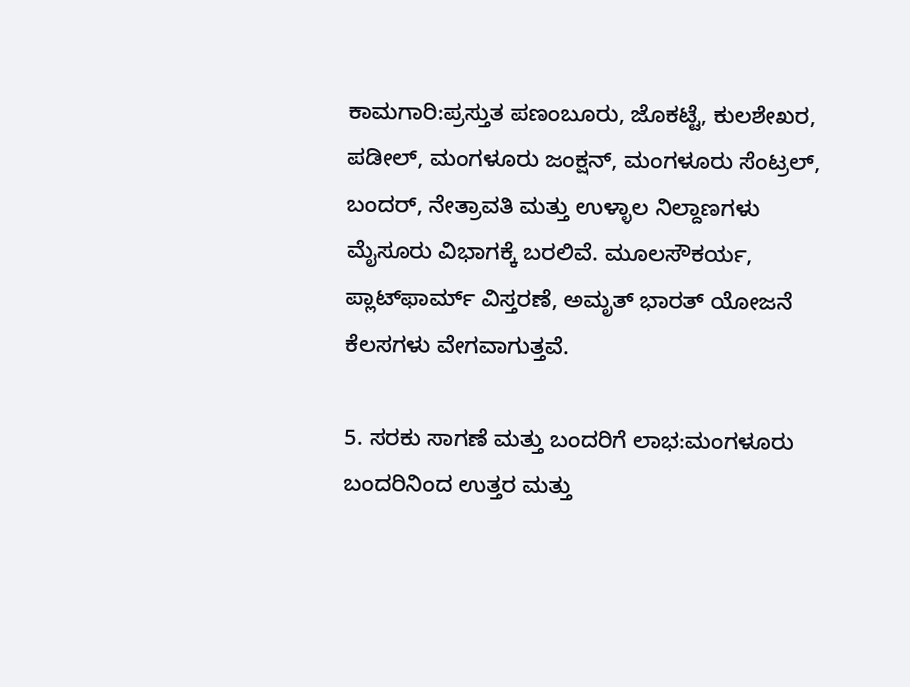ಕಾಮಗಾರಿ:ಪ್ರಸ್ತುತ ಪಣಂಬೂರು, ಜೊಕಟ್ಟೆ, ಕುಲಶೇಖರ, ಪಡೀಲ್, ಮಂಗಳೂರು ಜಂಕ್ಷನ್, ಮಂಗಳೂರು ಸೆಂಟ್ರಲ್, ಬಂದರ್, ನೇತ್ರಾವತಿ ಮತ್ತು ಉಳ್ಳಾಲ ನಿಲ್ದಾಣಗಳು ಮೈಸೂರು ವಿಭಾಗಕ್ಕೆ ಬರಲಿವೆ. ಮೂಲಸೌಕರ್ಯ, ಪ್ಲಾಟ್‌ಫಾರ್ಮ್ ವಿಸ್ತರಣೆ, ಅಮೃತ್ ಭಾರತ್ ಯೋಜನೆ ಕೆಲಸಗಳು ವೇಗವಾಗುತ್ತವೆ.

5. ಸರಕು ಸಾಗಣೆ ಮತ್ತು ಬಂದರಿಗೆ ಲಾಭ:ಮಂಗಳೂರು ಬಂದರಿನಿಂದ ಉತ್ತರ ಮತ್ತು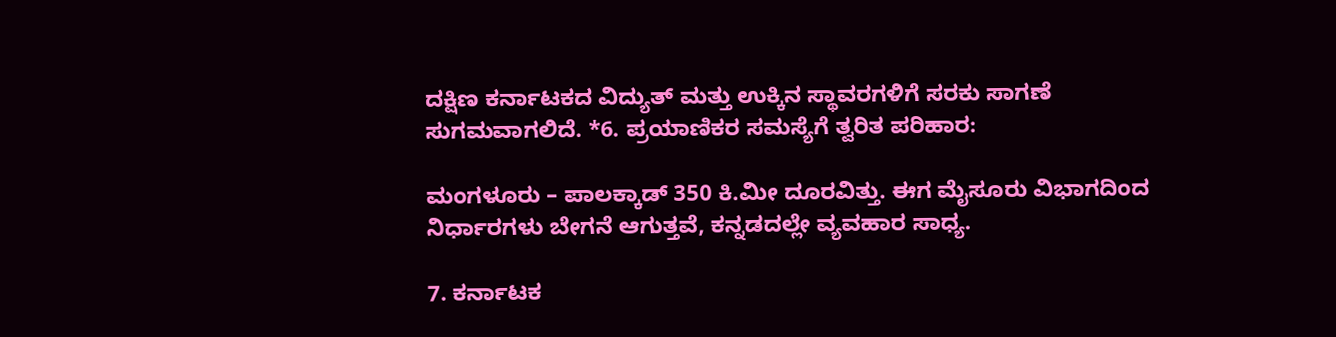ದಕ್ಷಿಣ ಕರ್ನಾಟಕದ ವಿದ್ಯುತ್ ಮತ್ತು ಉಕ್ಕಿನ ಸ್ಥಾವರಗಳಿಗೆ ಸರಕು ಸಾಗಣೆ ಸುಗಮವಾಗಲಿದೆ. *6. ಪ್ರಯಾಣಿಕರ ಸಮಸ್ಯೆಗೆ ತ್ವರಿತ ಪರಿಹಾರ:

ಮಂಗಳೂರು – ಪಾಲಕ್ಕಾಡ್ 350 ಕಿ.ಮೀ ದೂರವಿತ್ತು. ಈಗ ಮೈಸೂರು ವಿಭಾಗದಿಂದ ನಿರ್ಧಾರಗಳು ಬೇಗನೆ ಆಗುತ್ತವೆ, ಕನ್ನಡದಲ್ಲೇ ವ್ಯವಹಾರ ಸಾಧ್ಯ.

7. ಕರ್ನಾಟಕ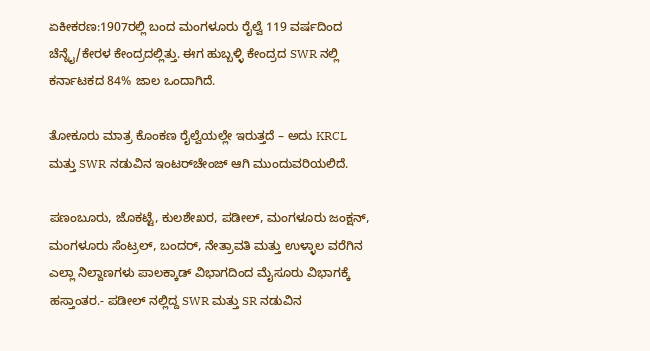ಏಕೀಕರಣ:1907ರಲ್ಲಿ ಬಂದ ಮಂಗಳೂರು ರೈಲ್ವೆ 119 ವರ್ಷದಿಂದ ಚೆನ್ನೈ/ಕೇರಳ ಕೇಂದ್ರದಲ್ಲಿತ್ತು. ಈಗ ಹುಬ್ಬಳ್ಳಿ ಕೇಂದ್ರದ SWR ನಲ್ಲಿ ಕರ್ನಾಟಕದ 84% ಜಾಲ ಒಂದಾಗಿದೆ.

ತೋಕೂರು ಮಾತ್ರ ಕೊಂಕಣ ರೈಲ್ವೆಯಲ್ಲೇ ಇರುತ್ತದೆ – ಅದು KRCL ಮತ್ತು SWR ನಡುವಿನ ಇಂಟರ್‌ಚೇಂಜ್ ಆಗಿ ಮುಂದುವರಿಯಲಿದೆ.

ಪಣಂಬೂರು, ಜೊಕಟ್ಟೆ, ಕುಲಶೇಖರ, ಪಡೀಲ್, ಮಂಗಳೂರು ಜಂಕ್ಷನ್, ಮಂಗಳೂರು ಸೆಂಟ್ರಲ್, ಬಂದರ್, ನೇತ್ರಾವತಿ ಮತ್ತು ಉಳ್ಳಾಲ ವರೆಗಿನ ಎಲ್ಲಾ ನಿಲ್ದಾಣಗಳು ಪಾಲಕ್ಕಾಡ್ ವಿಭಾಗದಿಂದ ಮೈಸೂರು ವಿಭಾಗಕ್ಕೆ ಹಸ್ತಾಂತರ.- ಪಡೀಲ್ ನಲ್ಲಿದ್ದ SWR ಮತ್ತು SR ನಡುವಿನ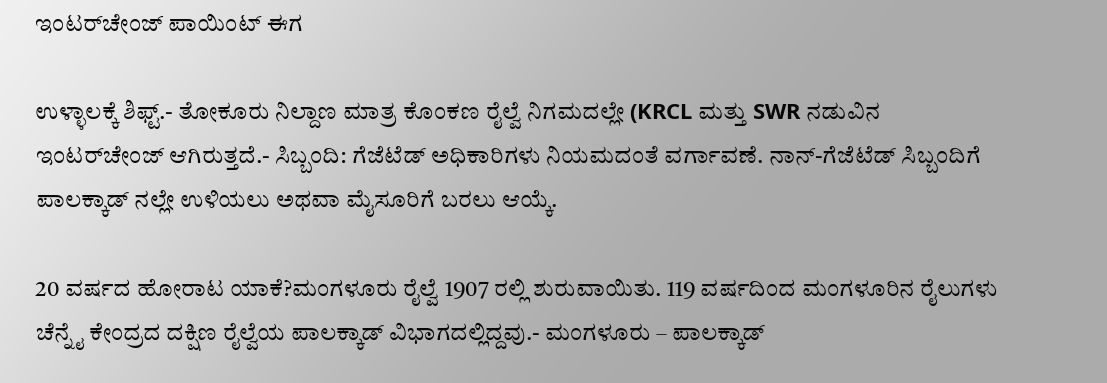ಇಂಟರ್‌ಚೇಂಜ್ ಪಾಯಿಂಟ್ ಈಗ

ಉಳ್ಳಾಲಕ್ಕೆ ಶಿಫ್ಟ್.- ತೋಕೂರು ನಿಲ್ದಾಣ ಮಾತ್ರ ಕೊಂಕಣ ರೈಲ್ವೆ ನಿಗಮದಲ್ಲೇ (KRCL ಮತ್ತು SWR ನಡುವಿನ ಇಂಟರ್‌ಚೇಂಜ್ ಆಗಿರುತ್ತದೆ.- ಸಿಬ್ಬಂದಿ: ಗೆಜೆಟೆಡ್ ಅಧಿಕಾರಿಗಳು ನಿಯಮದಂತೆ ವರ್ಗಾವಣೆ. ನಾನ್-ಗೆಜೆಟೆಡ್ ಸಿಬ್ಬಂದಿಗೆ ಪಾಲಕ್ಕಾಡ್ ನಲ್ಲೇ ಉಳಿಯಲು ಅಥವಾ ಮೈಸೂರಿಗೆ ಬರಲು ಆಯ್ಕೆ.

20 ವರ್ಷದ ಹೋರಾಟ ಯಾಕೆ?ಮಂಗಳೂರು ರೈಲ್ವೆ 1907 ರಲ್ಲಿ ಶುರುವಾಯಿತು. 119 ವರ್ಷದಿಂದ ಮಂಗಳೂರಿನ ರೈಲುಗಳು ಚೆನ್ನೈ ಕೇಂದ್ರದ ದಕ್ಷಿಣ ರೈಲ್ವೆಯ ಪಾಲಕ್ಕಾಡ್ ವಿಭಾಗದಲ್ಲಿದ್ದವು.- ಮಂಗಳೂರು – ಪಾಲಕ್ಕಾಡ್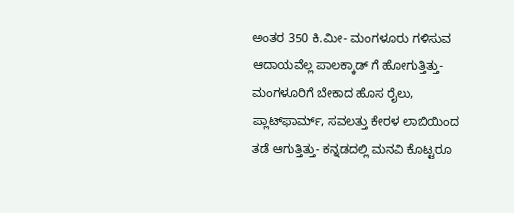ಅಂತರ 350 ಕಿ.ಮೀ- ಮಂಗಳೂರು ಗಳಿಸುವ ಆದಾಯವೆಲ್ಲ ಪಾಲಕ್ಕಾಡ್ ಗೆ ಹೋಗುತ್ತಿತ್ತು- ಮಂಗಳೂರಿಗೆ ಬೇಕಾದ ಹೊಸ ರೈಲು, ಪ್ಲಾಟ್‌ಫಾರ್ಮ್, ಸವಲತ್ತು ಕೇರಳ ಲಾಬಿಯಿಂದ ತಡೆ ಆಗುತ್ತಿತ್ತು- ಕನ್ನಡದಲ್ಲಿ ಮನವಿ ಕೊಟ್ಟರೂ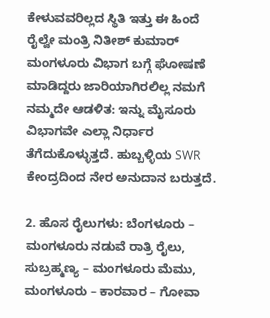ಕೇಳುವವರಿಲ್ಲದ ಸ್ಥಿತಿ ಇತ್ತು ಈ ಹಿಂದೆ ರೈಲ್ವೇ ಮಂತ್ರಿ ನಿತೀಶ್ ಕುಮಾರ್ ಮಂಗಳೂರು ವಿಭಾಗ ಬಗ್ಗೆ ಘೋಷಣೆ ಮಾಡಿದ್ದರು ಜಾರಿಯಾಗಿರಲಿಲ್ಲ ನಮಗೆ ನಮ್ಮದೇ ಆಡಳಿತ: ಇನ್ನು ಮೈಸೂರು ವಿಭಾಗವೇ ಎಲ್ಲಾ ನಿರ್ಧಾರ ತೆಗೆದುಕೊಳ್ಳುತ್ತದೆ. ಹುಬ್ಬಳ್ಳಿಯ SWR ಕೇಂದ್ರದಿಂದ ನೇರ ಅನುದಾನ ಬರುತ್ತದೆ.

2. ಹೊಸ ರೈಲುಗಳು: ಬೆಂಗಳೂರು – ಮಂಗಳೂರು ನಡುವೆ ರಾತ್ರಿ ರೈಲು, ಸುಬ್ರಹ್ಮಣ್ಯ – ಮಂಗಳೂರು ಮೆಮು, ಮಂಗಳೂರು – ಕಾರವಾರ – ಗೋವಾ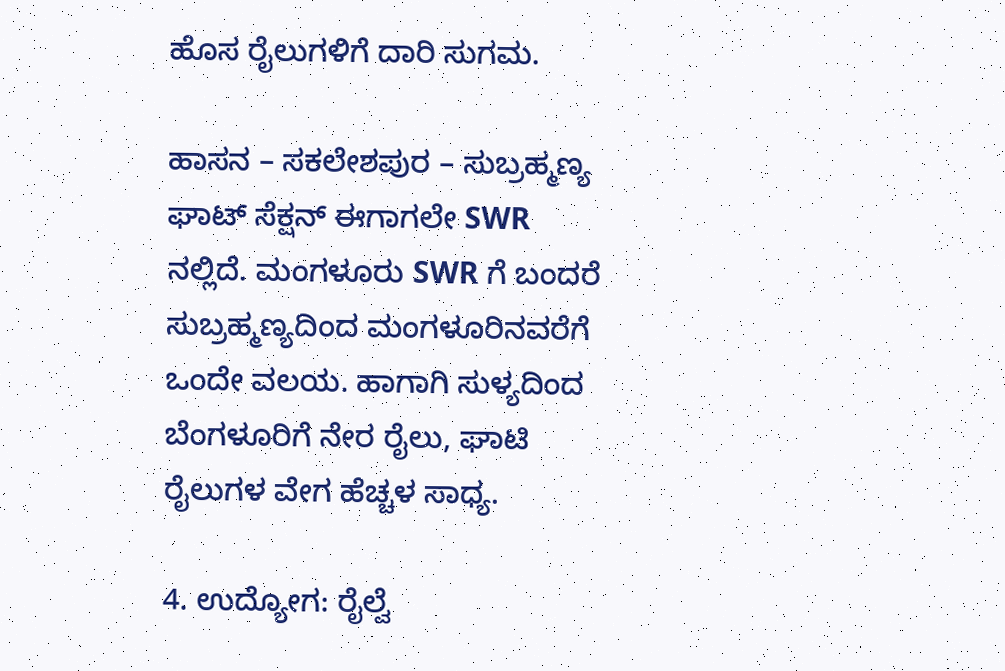ಹೊಸ ರೈಲುಗಳಿಗೆ ದಾರಿ ಸುಗಮ.

ಹಾಸನ – ಸಕಲೇಶಪುರ – ಸುಬ್ರಹ್ಮಣ್ಯ ಘಾಟ್ ಸೆಕ್ಷನ್ ಈಗಾಗಲೇ SWR ನಲ್ಲಿದೆ. ಮಂಗಳೂರು SWR ಗೆ ಬಂದರೆ ಸುಬ್ರಹ್ಮಣ್ಯದಿಂದ ಮಂಗಳೂರಿನವರೆಗೆ ಒಂದೇ ವಲಯ. ಹಾಗಾಗಿ ಸುಳ್ಯದಿಂದ ಬೆಂಗಳೂರಿಗೆ ನೇರ ರೈಲು, ಘಾಟಿ ರೈಲುಗಳ ವೇಗ ಹೆಚ್ಚಳ ಸಾಧ್ಯ.

4. ಉದ್ಯೋಗ: ರೈಲ್ವೆ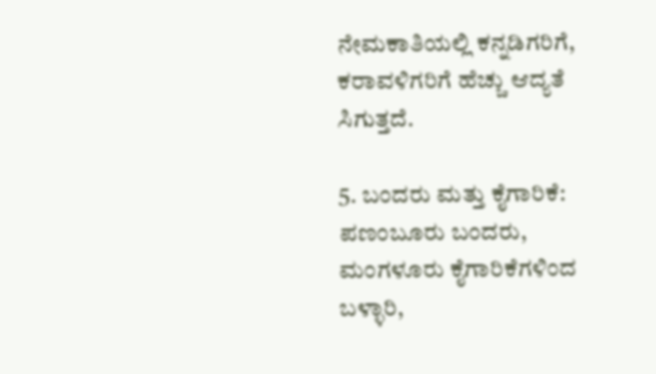ನೇಮಕಾತಿಯಲ್ಲಿ ಕನ್ನಡಿಗರಿಗೆ, ಕರಾವಳಿಗರಿಗೆ ಹೆಚ್ಚು ಆದ್ಯತೆ ಸಿಗುತ್ತದೆ.

5. ಬಂದರು ಮತ್ತು ಕೈಗಾರಿಕೆ: ಪಣಂಬೂರು ಬಂದರು, ಮಂಗಳೂರು ಕೈಗಾರಿಕೆಗಳಿಂದ ಬಳ್ಳಾರಿ,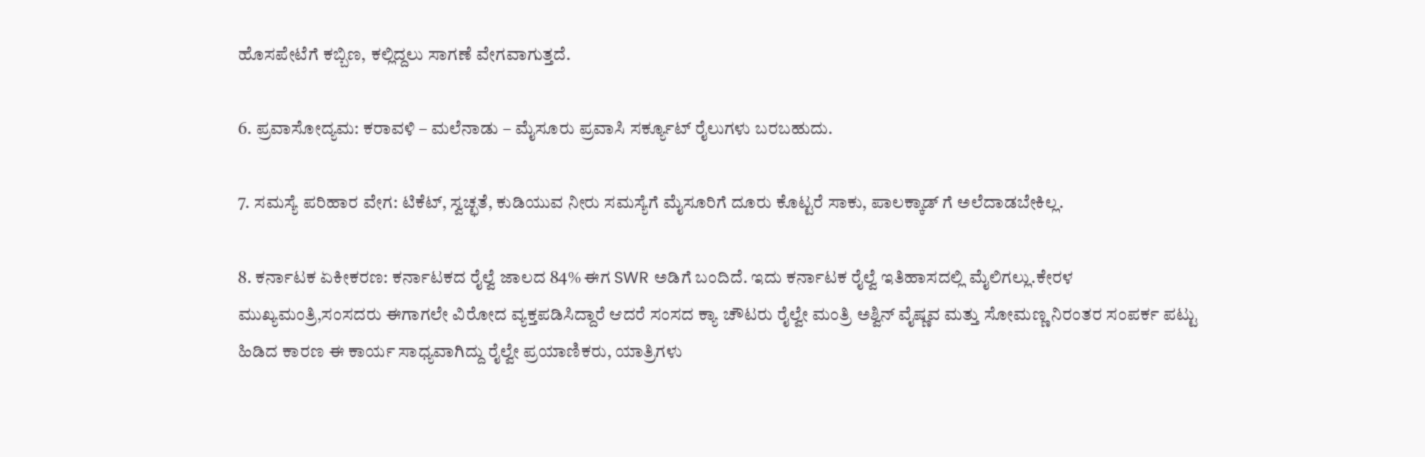ಹೊಸಪೇಟೆಗೆ ಕಬ್ಬಿಣ, ಕಲ್ಲಿದ್ದಲು ಸಾಗಣೆ ವೇಗವಾಗುತ್ತದೆ.

6. ಪ್ರವಾಸೋದ್ಯಮ: ಕರಾವಳಿ – ಮಲೆನಾಡು – ಮೈಸೂರು ಪ್ರವಾಸಿ ಸರ್ಕ್ಯೂಟ್ ರೈಲುಗಳು ಬರಬಹುದು.

7. ಸಮಸ್ಯೆ ಪರಿಹಾರ ವೇಗ: ಟಿಕೆಟ್, ಸ್ವಚ್ಛತೆ, ಕುಡಿಯುವ ನೀರು ಸಮಸ್ಯೆಗೆ ಮೈಸೂರಿಗೆ ದೂರು ಕೊಟ್ಟರೆ ಸಾಕು, ಪಾಲಕ್ಕಾಡ್ ಗೆ ಅಲೆದಾಡಬೇಕಿಲ್ಲ.

8. ಕರ್ನಾಟಕ ಏಕೀಕರಣ: ಕರ್ನಾಟಕದ ರೈಲ್ವೆ ಜಾಲದ 84% ಈಗ SWR ಅಡಿಗೆ ಬಂದಿದೆ. ಇದು ಕರ್ನಾಟಕ ರೈಲ್ವೆ ಇತಿಹಾಸದಲ್ಲಿ ಮೈಲಿಗಲ್ಲು.ಕೇರಳ ಮುಖ್ಯಮಂತ್ರಿ,ಸಂಸದರು ಈಗಾಗಲೇ ವಿರೋದ ವ್ಯಕ್ತಪಡಿಸಿದ್ದಾರೆ ಆದರೆ ಸಂಸದ ಕ್ಯಾ ಚೌಟರು ರೈಲ್ವೇ ಮಂತ್ರಿ ಅಶ್ವಿನ್ ವೈಷ್ಣವ ಮತ್ತು ಸೋಮಣ್ಣ ನಿರಂತರ ಸಂಪರ್ಕ ಪಟ್ಟು ಹಿಡಿದ ಕಾರಣ ಈ ಕಾರ್ಯ ಸಾಧ್ಯವಾಗಿದ್ದು ರೈಲ್ವೇ ಪ್ರಯಾಣಿಕರು, ಯಾತ್ರಿಗಳು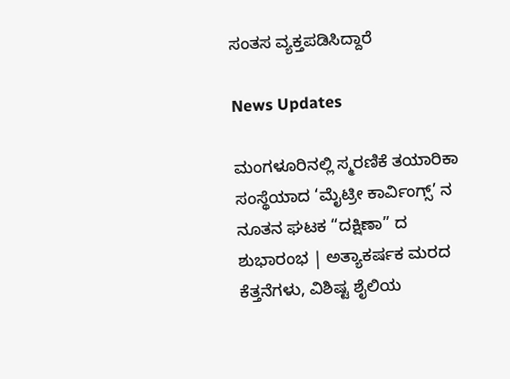ಸಂತಸ ವ್ಯಕ್ತಪಡಿಸಿದ್ದಾರೆ

News Updates

ಮಂಗಳೂರಿನಲ್ಲಿ ಸ್ಮರಣಿಕೆ ತಯಾರಿಕಾ ಸಂಸ್ಥೆಯಾದ ‘ಮೈಟ್ರೀ ಕಾರ್ವಿಂಗ್ಸ್’ ನ ನೂತನ ಘಟಕ “ದಕ್ಷಿಣಾ” ದ ಶುಭಾರಂಭ | ಅತ್ಯಾಕರ್ಷಕ ಮರದ ಕೆತ್ತನೆಗಳು, ವಿಶಿಷ್ಟ ಶೈಲಿಯ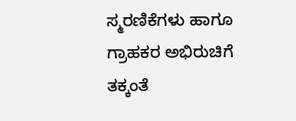ಸ್ಮರಣಿಕೆಗಳು ಹಾಗೂ ಗ್ರಾಹಕರ ಅಭಿರುಚಿಗೆ ತಕ್ಕಂತೆ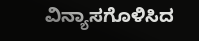ವಿನ್ಯಾಸಗೊಳಿಸಿದ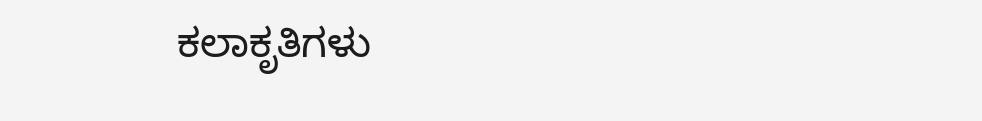ಕಲಾಕೃತಿಗಳು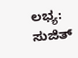ಲಭ್ಯ: ಸುಜಿತ್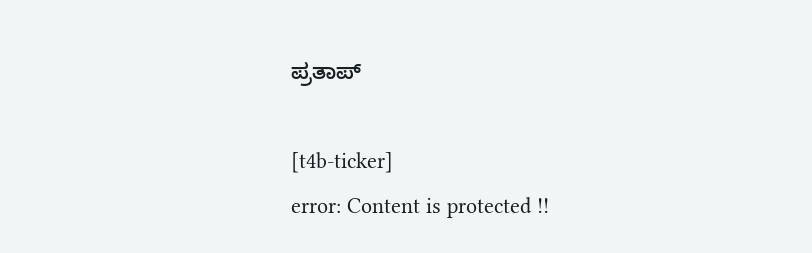ಪ್ರತಾಪ್

[t4b-ticker]
error: Content is protected !!